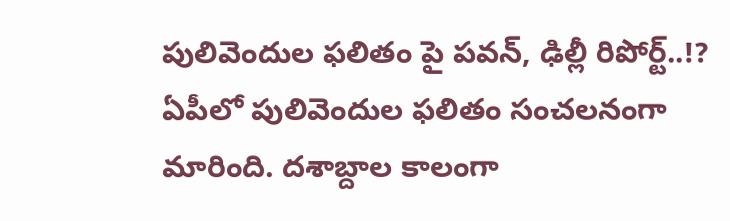పులివెందుల ఫలితం పై పవన్, ఢిల్లీ రిపోర్ట్..!?
ఏపీలో పులివెందుల ఫలితం సంచలనంగా మారింది. దశాబ్దాల కాలంగా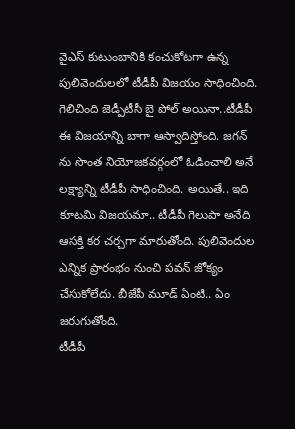వైఎస్ కుటుంబానికి కంచుకోటగా ఉన్న పులివెందులలో టీడీపీ విజయం సాధించింది. గెలిచింది జెడ్పీటీసీ బై పోల్ అయినా..టీడీపీ ఈ విజయాన్ని బాగా ఆస్వాదిస్తోంది. జగన్ ను సొంత నియోజకవర్గంలో ఓడించాలి అనే లక్ష్యాన్ని టీడీపీ సాధించింది. అయితే.. ఇది కూటమి విజయమా.. టీడీపీ గెలుపా అనేది ఆసక్తి కర చర్చగా మారుతోంది. పులివెందుల ఎన్నిక ప్రారంభం నుంచి పవన్ జోక్యం చేసుకోలేదు. బీజేపీ మూడ్ ఏంటి.. ఏం జరుగుతోంది.
టీడీపీ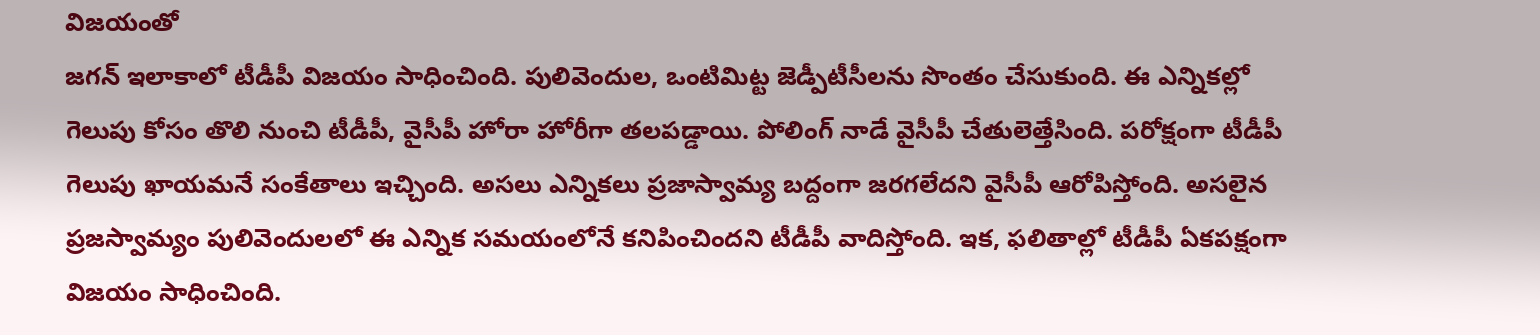విజయంతో
జగన్ ఇలాకాలో టీడీపీ విజయం సాధించింది. పులివెందుల, ఒంటిమిట్ట జెడ్పీటీసీలను సొంతం చేసుకుంది. ఈ ఎన్నికల్లో గెలుపు కోసం తొలి నుంచి టీడీపీ, వైసీపీ హోరా హోరీగా తలపడ్డాయి. పోలింగ్ నాడే వైసీపీ చేతులెత్తేసింది. పరోక్షంగా టీడీపీ గెలుపు ఖాయమనే సంకేతాలు ఇచ్చింది. అసలు ఎన్నికలు ప్రజాస్వామ్య బద్దంగా జరగలేదని వైసీపీ ఆరోపిస్తోంది. అసలైన ప్రజస్వామ్యం పులివెందులలో ఈ ఎన్నిక సమయంలోనే కనిపించిందని టీడీపీ వాదిస్తోంది. ఇక, ఫలితాల్లో టీడీపీ ఏకపక్షంగా విజయం సాధించింది.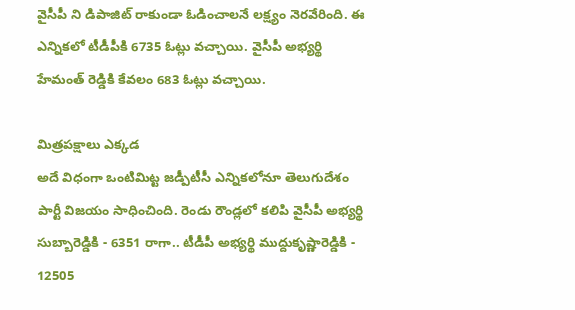వైసీపీ ని డిపాజిట్ రాకుండా ఓడించాలనే లక్ష్యం నెరవేరింది. ఈ ఎన్నికలో టీడీపీకి 6735 ఓట్లు వచ్చాయి. వైసీపీ అభ్యర్థి హేమంత్ రెడ్డికి కేవలం 683 ఓట్లు వచ్చాయి.

మిత్రపక్షాలు ఎక్కడ
అదే విధంగా ఒంటిమిట్ట జడ్పీటీసీ ఎన్నికలోనూ తెలుగుదేశం పార్టీ విజయం సాధించింది. రెండు రౌండ్లలో కలిపి వైసీపీ అభ్యర్థి సుబ్బారెడ్డికి - 6351 రాగా.. టీడీపీ అభ్యర్థి ముద్దుకృష్ణారెడ్డికి - 12505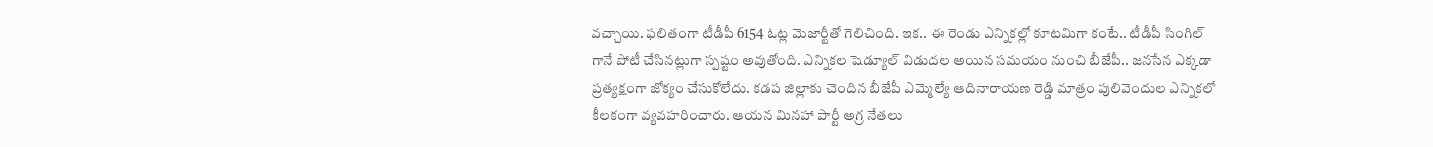వచ్చాయి. ఫలితంగా టీడీపీ 6154 ఓట్ల మెజార్టీతో గెలిచింది. ఇక.. ఈ రెండు ఎన్నికల్లో కూటమిగా కంటే.. టీడీపీ సింగిల్ గానే పోటీ చేసినట్లుగా స్పష్టం అవుతోంది. ఎన్నికల షెడ్యూల్ విడుదల అయిన సమయం నుంచి బీజేపీ.. జనసేన ఎక్కడా ప్రత్యక్షంగా జోక్యం చేసుకోలేదు. కడప జిల్లాకు చెందిన బీజేపీ ఎమ్మెల్యే ఆదినారాయణ రెడ్డి మాత్రం పులివెందుల ఎన్నికలో కీలకంగా వ్యవహరించారు. ఆయన మినహా పార్టీ అగ్ర నేతలు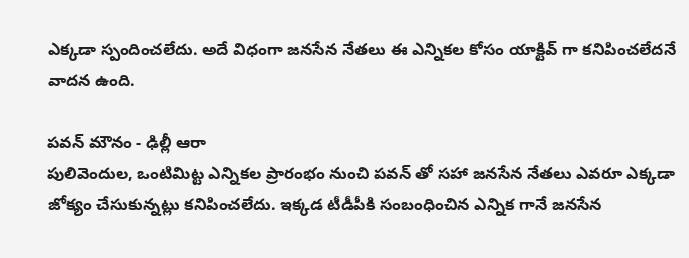ఎక్కడా స్పందించలేదు. అదే విధంగా జనసేన నేతలు ఈ ఎన్నికల కోసం యాక్టివ్ గా కనిపించలేదనే వాదన ఉంది.

పవన్ మౌనం - ఢిల్లీ ఆరా
పులివెందుల, ఒంటిమిట్ట ఎన్నికల ప్రారంభం నుంచి పవన్ తో సహా జనసేన నేతలు ఎవరూ ఎక్కడా జోక్యం చేసుకున్నట్లు కనిపించలేదు. ఇక్కడ టీడీపీకి సంబంధించిన ఎన్నిక గానే జనసేన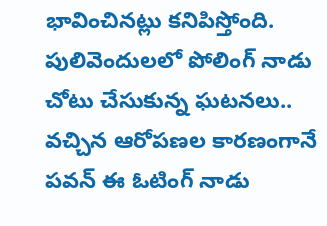భావించినట్లు కనిపిస్తోంది. పులివెందులలో పోలింగ్ నాడు చోటు చేసుకున్న ఘటనలు.. వచ్చిన ఆరోపణల కారణంగానే పవన్ ఈ ఓటింగ్ నాడు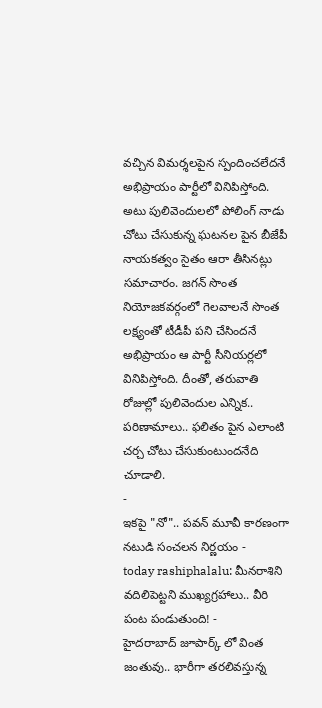వచ్చిన విమర్శలపైన స్పందించలేదనే అభిప్రాయం పార్టీలో వినిపిస్తోంది. అటు పులివెందులలో పోలింగ్ నాడు చోటు చేసుకున్న ఘటనల పైన బీజేపీ నాయకత్వం సైతం ఆరా తీసినట్లు సమాచారం. జగన్ సొంత నియోజకవర్గంలో గెలవాలనే సొంత లక్ష్యంతో టీడీపీ పని చేసిందనే అభిప్రాయం ఆ పార్టీ సీనియర్లలో వినిపిస్తోంది. దీంతో, తరువాతి రోజుల్లో పులివెందుల ఎన్నిక.. పరిణామాలు.. ఫలితం పైన ఎలాంటి చర్చ చోటు చేసుకుంటుందనేది చూడాలి.
-
ఇకపై "నో".. పవన్ మూవీ కారణంగా నటుడి సంచలన నిర్ణయం -
today rashiphalalu: మీనరాశిని వదిలిపెట్టని ముఖ్యగ్రహాలు.. వీరి పంట పండుతుంది! -
హైదరాబాద్ జూపార్క్ లో వింత జంతువు.. భారీగా తరలివస్తున్న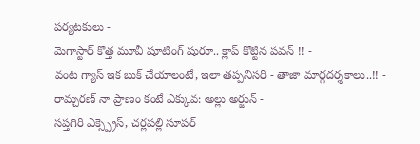పర్యటకులు -
మెగాస్టార్ కొత్త మూవీ షూటింగ్ షురూ.. క్లాప్ కొట్టిన పవన్ !! -
వంట గ్యాస్ ఇక బుక్ చేయాలంటే, ఇలా తప్పనిసరి - తాజా మార్గదర్శకాలు..!! -
రామ్చరణ్ నా ప్రాణం కంటే ఎక్కువ: అల్లు అర్జున్ -
సప్తగిరి ఎక్స్ప్రెస్, చర్లపల్లి సూపర్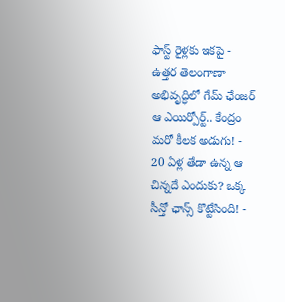ఫాస్ట్ రైళ్లకు ఇకపై -
ఉత్తర తెలంగాణా అభివృద్ధిలో గేమ్ ఛేంజర్ ఆ ఎయిర్పోర్ట్.. కేంద్రం మరో కీలక అడుగు! -
20 ఏళ్ల తేడా ఉన్న ఆ చిన్నదే ఎందుకు? ఒక్క సీన్తో ఛాన్స్ కొట్టేసింది! -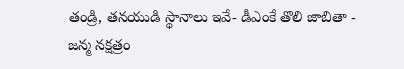తండ్రి, తనయుడి స్థానాలు ఇవే- డీఎంకే తొలి జాబితా -
జన్మ నక్షత్రం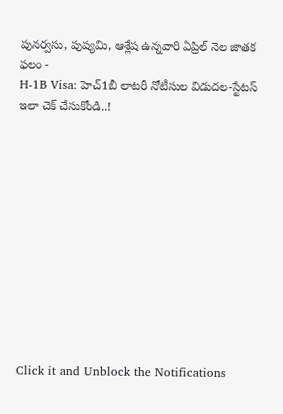పునర్వసు, పుష్యమి, ఆశ్లేష ఉన్నవారి ఏప్రిల్ నెల జాతక ఫలం -
H-1B Visa: హెచ్1బీ లాటరీ నోటీసుల విడుదల-స్టేటస్ ఇలా చెక్ చేసుకోండి..!












Click it and Unblock the Notifications